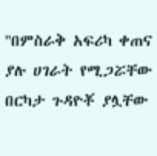''በምስራቅ አፍሪካ ቀጠና ያሉ ሀገራት የሚጋሯቸው በርካታ ጉዳዮቾ ያሏቸው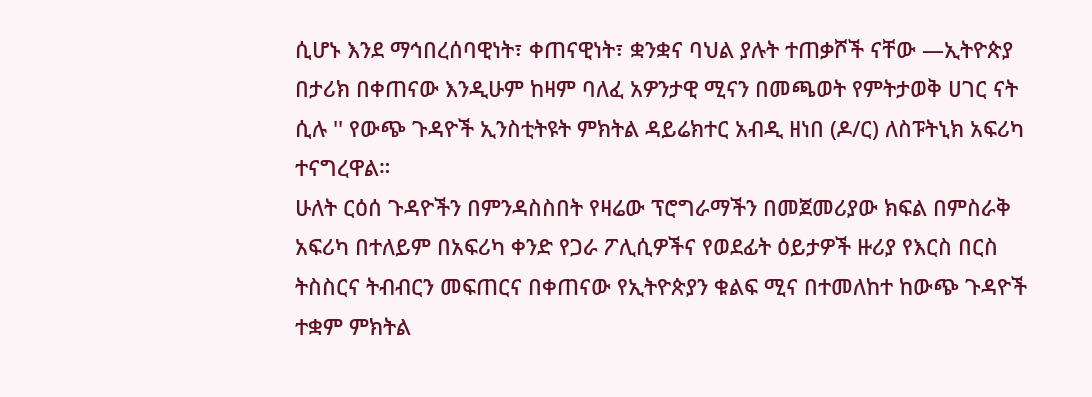ሲሆኑ እንደ ማኅበረሰባዊነት፣ ቀጠናዊነት፣ ቋንቋና ባህል ያሉት ተጠቃሾች ናቸው —ኢትዮጵያ በታሪክ በቀጠናው እንዲሁም ከዛም ባለፈ አዎንታዊ ሚናን በመጫወት የምትታወቅ ሀገር ናት ሲሉ '' የውጭ ጉዳዮች ኢንስቲትዩት ምክትል ዳይሬክተር አብዲ ዘነበ (ዶ/ር) ለስፑትኒክ አፍሪካ ተናግረዋል።
ሁለት ርዕሰ ጉዳዮችን በምንዳስስበት የዛሬው ፕሮግራማችን በመጀመሪያው ክፍል በምስራቅ አፍሪካ በተለይም በአፍሪካ ቀንድ የጋራ ፖሊሲዎችና የወደፊት ዕይታዎች ዙሪያ የእርስ በርስ ትስስርና ትብብርን መፍጠርና በቀጠናው የኢትዮጵያን ቁልፍ ሚና በተመለከተ ከውጭ ጉዳዮች ተቋም ምክትል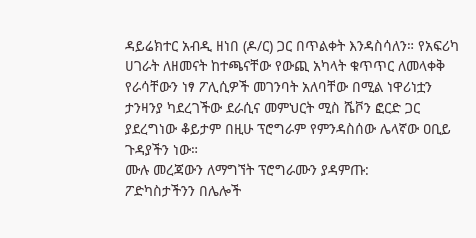ዳይሬክተር አብዲ ዘነበ (ዶ/ር) ጋር በጥልቀት እንዳስሳለን። የአፍሪካ ሀገራት ለዘመናት ከተጫናቸው የውጪ አካላት ቁጥጥር ለመላቀቅ የራሳቸውን ነፃ ፖሊሲዎች መገንባት አለባቸው በሚል ነዋሪነቷን ታንዛንያ ካደረገችው ደራሲና መምህርት ሚስ ሼቮን ፎርድ ጋር ያደረግነው ቆይታም በዚሁ ፕሮግራም የምንዳስሰው ሌላኛው ዐቢይ ጉዳያችን ነው።
ሙሉ መረጃውን ለማግኘት ፕሮግራሙን ያዳምጡ:
ፖድካስታችንን በሌሎች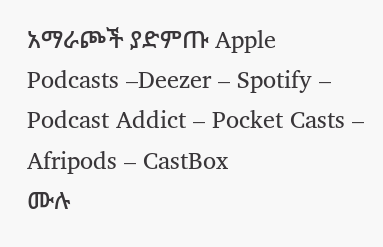አማራጮች ያድምጡ Apple Podcasts –Deezer – Spotify – Podcast Addict – Pocket Casts – Afripods – CastBox
ሙሉ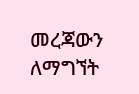መረጃውን ለማግኘት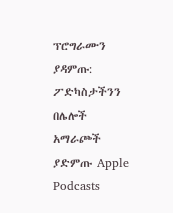ፕሮግራሙን ያዳምጡ:
ፖድካስታችንን በሌሎች አማራጮች ያድምጡ Apple Podcasts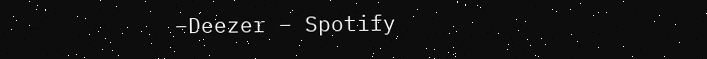–Deezer – Spotify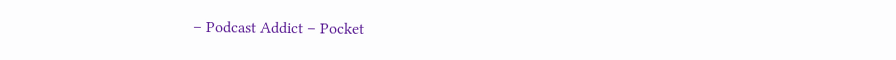– Podcast Addict – Pocket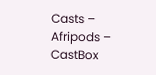Casts – Afripods – CastBox